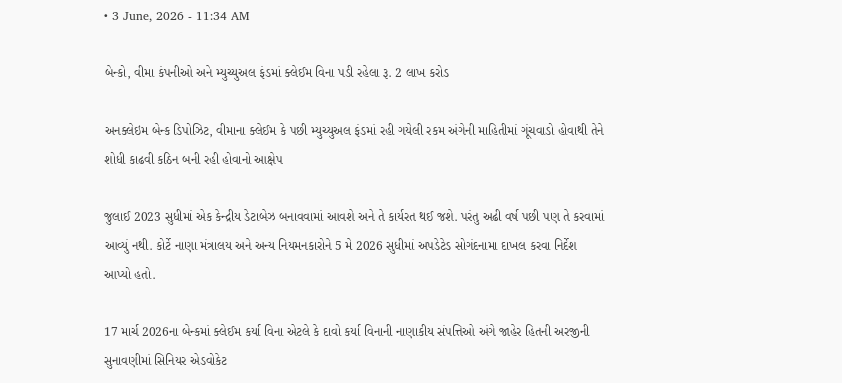• 3 June, 2026 - 11:34 AM

બેન્કો, વીમા કંપનીઓ અને મ્યુચ્યુઅલ ફંડમાં ક્લેઈમ વિના પડી રહેલા રૂ. 2 લાખ કરોડ

અનક્લેઇમ બેન્ક ડિપોઝિટ, વીમાના ક્લેઈમ કે પછી મ્યુચ્યુઅલ ફંડમાં રહી ગયેલી રકમ અંગેની માહિતીમાં ગૂંચવાડો હોવાથી તેને શોધી કાઢવી કઠિન બની રહી હોવાનો આક્ષેપ

જુલાઈ 2023 સુધીમાં એક કેન્દ્રીય ડેટાબેઝ બનાવવામાં આવશે અને તે કાર્યરત થઈ જશે. પરંતુ અઢી વર્ષ પછી પણ તે કરવામાં આવ્યું નથી. કોર્ટે નાણા મંત્રાલય અને અન્ય નિયમનકારોને 5 મે 2026 સુધીમાં અપડેટેડ સોગંદનામા દાખલ કરવા નિર્દેશ આપ્યો હતો.

17 માર્ચ 2026ના બેન્કમાં ક્લેઈમ કર્યા વિના એટલે કે દાવો કર્યા વિનાની નાણાકીય સંપત્તિઓ અંગે જાહેર હિતની અરજીની સુનાવણીમાં સિનિયર એડવોકેટ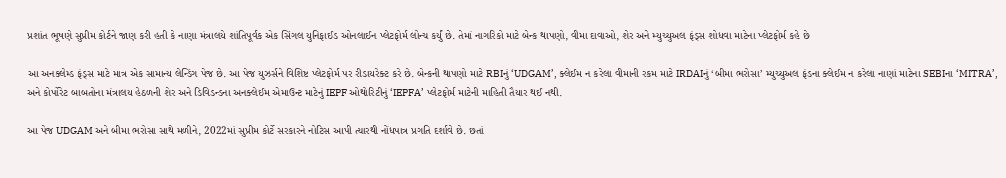પ્રશાંત ભૂષણે સુપ્રીમ કોર્ટને જાણ કરી હતી કે નાણા મંત્રાલયે શાંતિપૂર્વક એક સિંગલ યુનિફાઈડ ઓનલાઈન પ્લેટફોર્મ લોન્ચ કર્યું છે. તેમાં નાગરિકો માટે બેન્ક થાપણો, વીમા દાવાઓ, શેર અને મ્યુચ્યુઅલ ફંડ્સ શોધવા માટેના પ્લેટફોર્મ કહે છે

આ અનક્લેમ્ડ ફંડ્સ માટે માત્ર એક સામાન્ય લેન્ડિંગ પેજ છે. આ પેજ યુઝર્સને વિશિષ્ટ પ્લેટફોર્મ પર રીડાયરેક્ટ કરે છે. બેન્કની થાપણો માટે RBIનું ‘UDGAM’, ક્લેઈમ ન કરેલા વીમાની રકમ માટે IRDAIનું ‘બીમા ભરોસા’ મ્યુચ્યુઅલ ફંડના ક્લેઈમ ન કરેલા નાણાં માટેના SEBIના ‘MITRA’, અને કોર્પોરેટ બાબતોના મંત્રાલય હેઠળની શેર અને ડિવિડન્ડના અનક્લેઈમ એમાઉન્ટ માટેનું IEPF ઓથોરિટીનું ‘IEPFA’ પ્લેટફોર્મ માટેની માહિતી તૈયાર થઈ નથી.

આ પેજ UDGAM અને બીમા ભરોસા સાથે મળીને, 2022માં સુપ્રીમ કોર્ટે સરકારને નોટિસ આપી ત્યારથી નોંધપાત્ર પ્રગતિ દર્શાવે છે. છતાં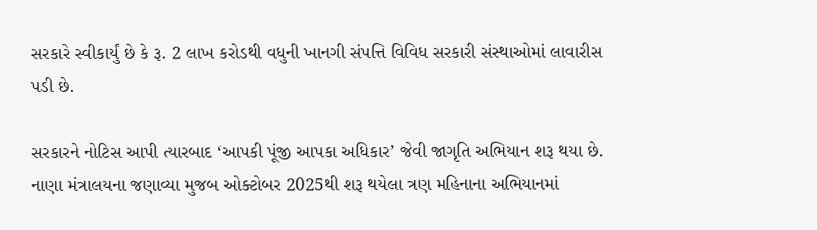સરકારે સ્વીકાર્યું છે કે રૂ. 2 લાખ કરોડથી વધુની ખાનગી સંપત્તિ વિવિધ સરકારી સંસ્થાઓમાં લાવારીસ પડી છે.

સરકારને નોટિસ આપી ત્યારબાદ ‘આપકી પૂંજી આપકા અધિકાર’ જેવી જાગૃતિ અભિયાન શરૂ થયા છે. નાણા મંત્રાલયના જણાવ્યા મુજબ ઓક્ટોબર 2025થી શરૂ થયેલા ત્રણ મહિનાના અભિયાનમાં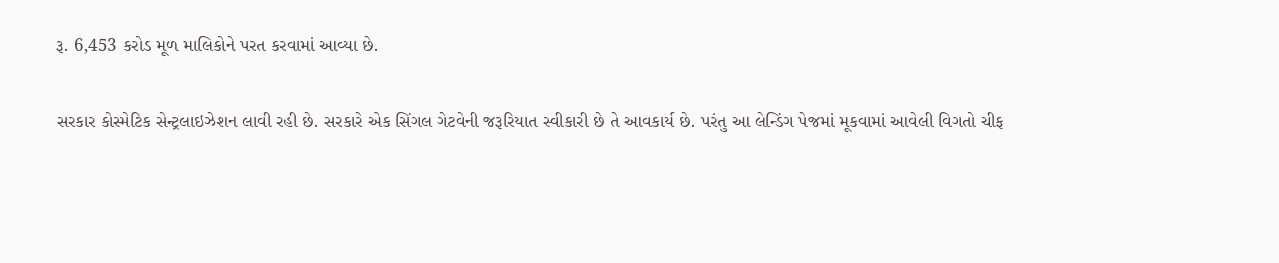રૂ. 6,453 કરોડ મૂળ માલિકોને પરત કરવામાં આવ્યા છે.

સરકાર કોસ્મેટિક સેન્ટ્રલાઇઝેશન લાવી રહી છે. સરકારે એક સિંગલ ગેટવેની જરૂરિયાત સ્વીકારી છે તે આવકાર્ય છે. પરંતુ આ લેન્ડિંગ પેજમાં મૂકવામાં આવેલી વિગતો ચીફ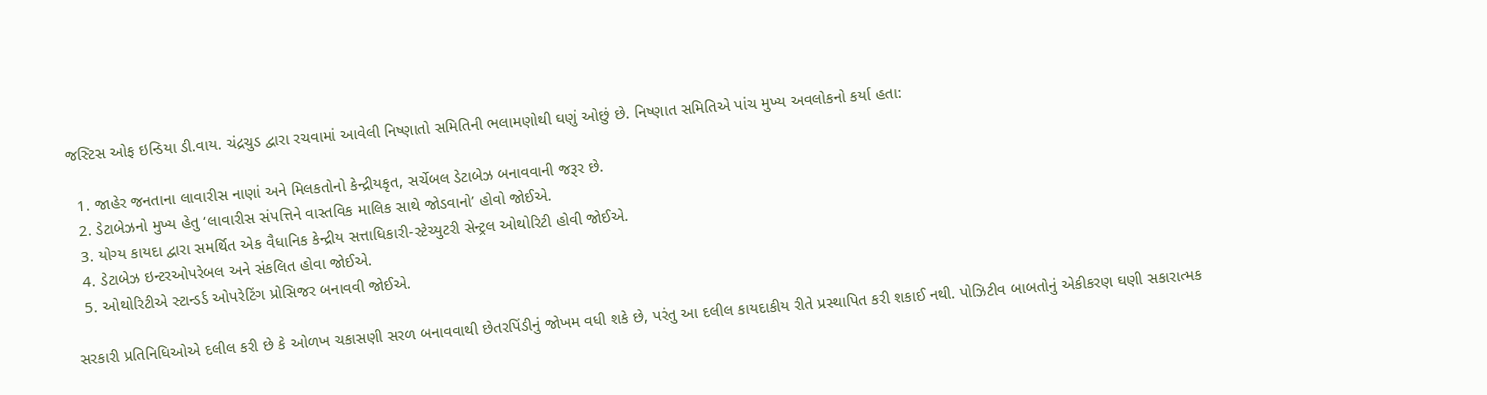જસ્ટિસ ઓફ ઇન્ડિયા ડી.વાય. ચંદ્રચુડ દ્વારા રચવામાં આવેલી નિષ્ણાતો સમિતિની ભલામણોથી ઘણું ઓછું છે. નિષ્ણાત સમિતિએ પાંચ મુખ્ય અવલોકનો કર્યા હતા:

  1. જાહેર જનતાના લાવારીસ નાણાં અને મિલકતોનો કેન્દ્રીયકૃત, સર્ચેબલ ડેટાબેઝ બનાવવાની જરૂર છે.
  2. ડેટાબેઝનો મુખ્ય હેતુ ‘લાવારીસ સંપત્તિને વાસ્તવિક માલિક સાથે જોડવાનો’ હોવો જોઈએ.
  3. યોગ્ય કાયદા દ્વારા સમર્થિત એક વૈધાનિક કેન્દ્રીય સત્તાધિકારી-સ્ટેચ્યુટરી સેન્ટ્રલ ઓથોરિટી હોવી જોઈએ.
  4. ડેટાબેઝ ઇન્ટરઓપરેબલ અને સંકલિત હોવા જોઈએ.
  5. ઓથોરિટીએ સ્ટાન્ડર્ડ ઓપરેટિંગ પ્રોસિજર બનાવવી જોઈએ.

સરકારી પ્રતિનિધિઓએ દલીલ કરી છે કે ઓળખ ચકાસણી સરળ બનાવવાથી છેતરપિંડીનું જોખમ વધી શકે છે, પરંતુ આ દલીલ કાયદાકીય રીતે પ્રસ્થાપિત કરી શકાઈ નથી. પોઝિટીવ બાબતોનું એકીકરણ ઘણી સકારાત્મક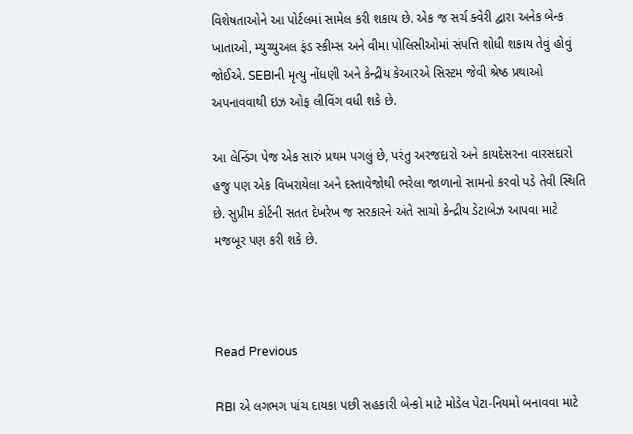વિશેષતાઓને આ પોર્ટલમાં સામેલ કરી શકાય છે. એક જ સર્ચ ક્વેરી દ્વારા અનેક બેન્ક ખાતાઓ, મ્યુચ્યુઅલ ફંડ સ્કીમ્સ અને વીમા પોલિસીઓમાં સંપત્તિ શોધી શકાય તેવું હોવું જોઈએ. SEBIની મૃત્યુ નોંધણી અને કેન્દ્રીય કેઆરએ સિસ્ટમ જેવી શ્રેષ્ઠ પ્રથાઓ અપનાવવાથી ઇઝ ઓફ લીવિંગ વધી શકે છે.

આ લેન્ડિંગ પેજ એક સારું પ્રથમ પગલું છે, પરંતુ અરજદારો અને કાયદેસરના વારસદારો હજુ પણ એક વિખરાયેલા અને દસ્તાવેજોથી ભરેલા જાળાનો સામનો કરવો પડે તેવી સ્થિતિ છે. સુપ્રીમ કોર્ટની સતત દેખરેખ જ સરકારને અંતે સાચો કેન્દ્રીય ડેટાબેઝ આપવા માટે મજબૂર પણ કરી શકે છે.



Read Previous

RBI એ લગભગ પાંચ દાયકા પછી સહકારી બેન્કો માટે મોડેલ પેટા-નિયમો બનાવવા માટે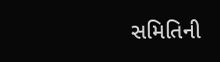સમિતિની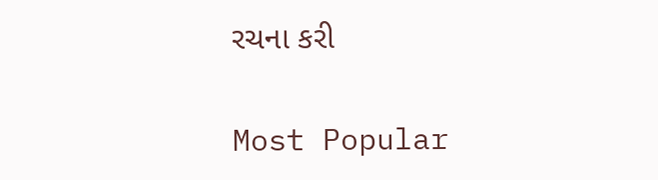રચના કરી

Most Popular